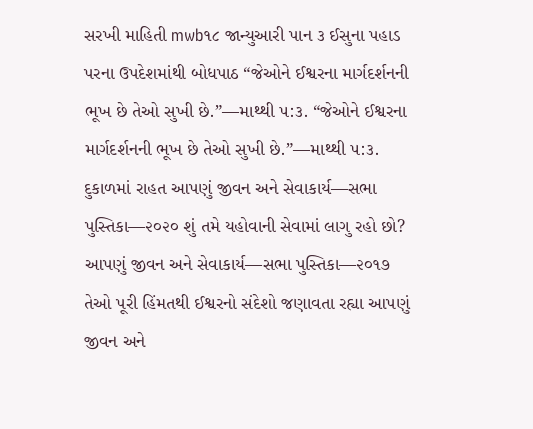સરખી માહિતી mwb૧૮ જાન્યુઆરી પાન ૩ ઈસુના પહાડ પરના ઉપદેશમાંથી બોધપાઠ “જેઓને ઈશ્વરના માર્ગદર્શનની ભૂખ છે તેઓ સુખી છે.”—માથ્થી ૫:૩. “જેઓને ઈશ્વરના માર્ગદર્શનની ભૂખ છે તેઓ સુખી છે.”—માથ્થી ૫:૩. દુકાળમાં રાહત આપણું જીવન અને સેવાકાર્ય—સભા પુસ્તિકા—૨૦૨૦ શું તમે યહોવાની સેવામાં લાગુ રહો છો? આપણું જીવન અને સેવાકાર્ય—સભા પુસ્તિકા—૨૦૧૭ તેઓ પૂરી હિંમતથી ઈશ્વરનો સંદેશો જણાવતા રહ્યા આપણું જીવન અને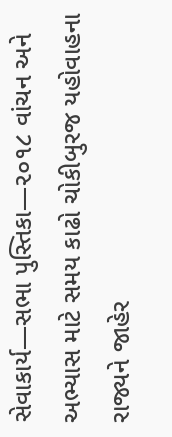સેવાકાર્ય—સભા પુસ્તિકા—૨૦૧૮ વાંચન અને અભ્યાસ માટે સમય કાઢો ચોકીબુરજ યહોવાહના રાજ્યને જાહેર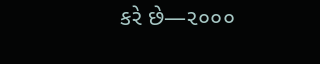કરે છે—૨૦૦૦